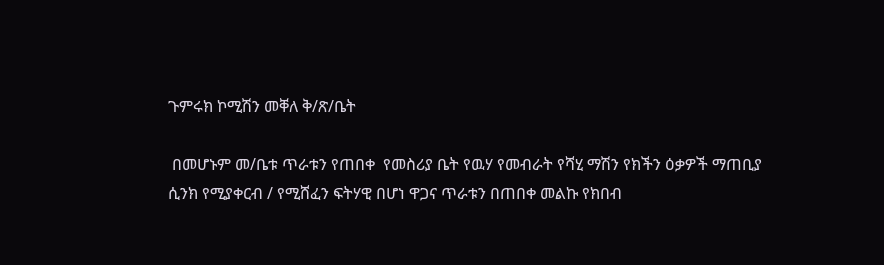ጉምሩክ ኮሚሽን መቐለ ቅ/ጽ/ቤት

 በመሆኑም መ/ቤቱ ጥራቱን የጠበቀ  የመስሪያ ቤት የዉሃ የመብራት የሻሂ ማሽን የክችን ዕቃዎች ማጠቢያ ሲንክ የሚያቀርብ / የሚሸፈን ፍትሃዊ በሆነ ዋጋና ጥራቱን በጠበቀ መልኩ የክበብ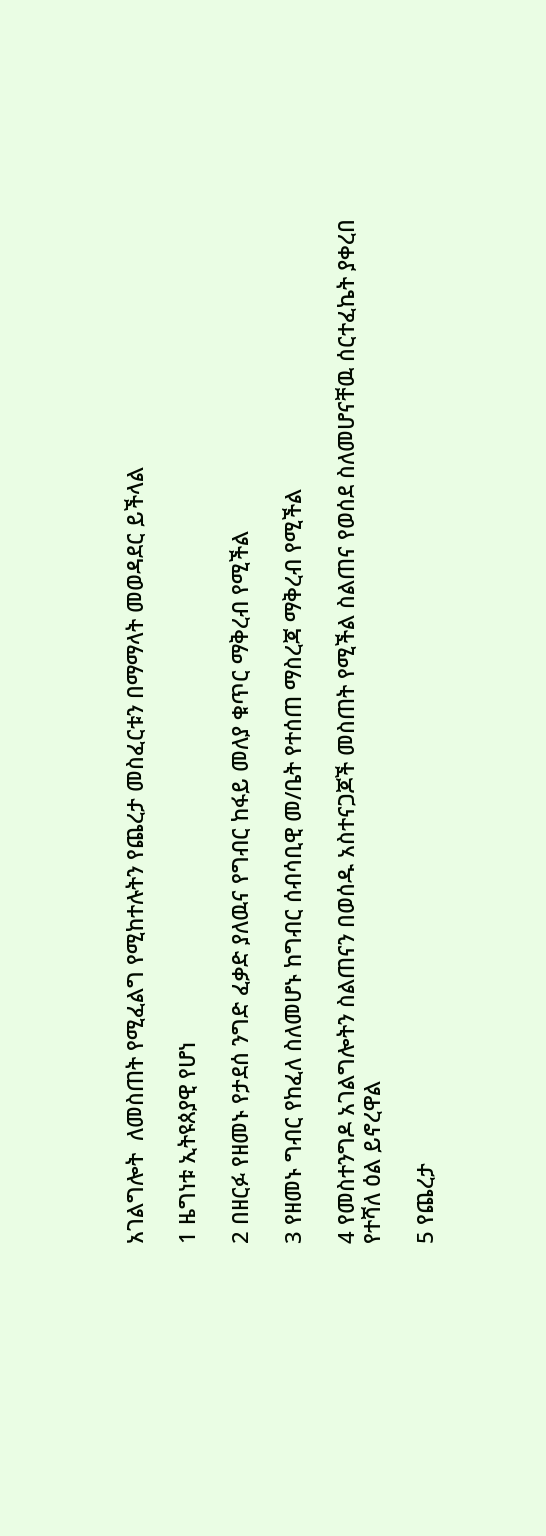አገልግሎት  ለመስጠት የሚፈልግ የሚከተሉትን የጨረታ መስፈርቱን በማማላት መወዳደር ይችላል

1 ዜግነቱ ኢትዩጰያዊ የሆነ

2 በዘርፉ የዘመኑ የታደሰ ንግድ ፈቃድ ያለዉና የግብር ከፋይ መለያ ቁጥር ማቅረብ የሚችል

3 የዘመኑ ግብር የከፈለ ስለመሆኑ ከግብር ሰብሳቢዊ መ/ቤት የተሰጠ ማስረጃ ማቅረብ የሚችል

4 የመስተንግዶ አገልግሎትን ስልጠናን በወሰዱ አስተናጋጆች መስጠት የሚችል ስልጠና የወሰደ ስለመሆናቸዉ ሰርተፈኬት ያቀረበ የተሻለ ዕል ይኖረዋል

5 የጨረታ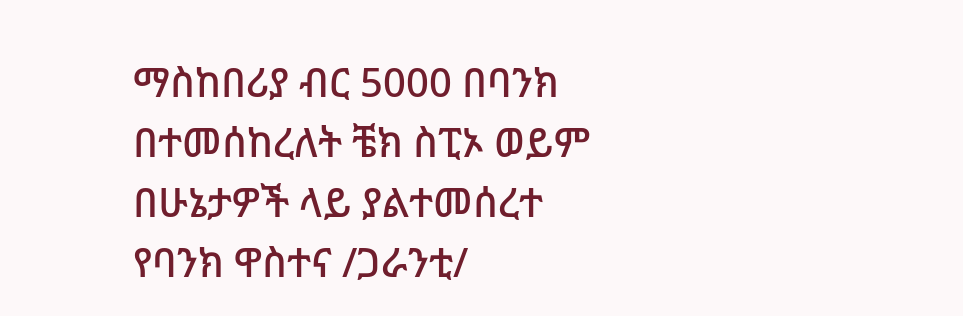ማስከበሪያ ብር 5000 በባንክ በተመሰከረለት ቼክ ስፒኦ ወይም በሁኔታዎች ላይ ያልተመሰረተ የባንክ ዋስተና /ጋራንቲ/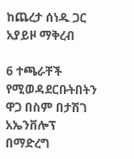ከጨረታ ሰነዱ ጋር አያይዞ ማቅረብ

6 ተጫራቸች የሚወዳደርቡትበትን ዋጋ በስም በታሽገ  አኤንቨሎፕ በማድረግ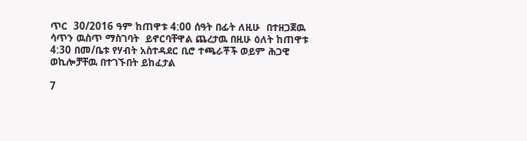ጥር  30/2016 ዓም ከጠዋቱ 4:00 ሰዓት በፊት ለዚሁ  በተዘጋጀዉ ሳጥን ዉስጥ ማስገባት  ይኖርባቸዋል ጨረታዉ በዚሁ ዕለት ከጠዋቱ 4:30 በመ/ቤቱ የሃብት አስተዳደር ቢሮ ተጫራቾች ወይም ሕጋዊ ወኪሎቻቸዉ በተገኙበት ይከፈታል

7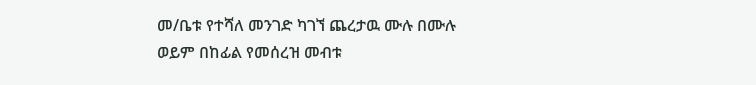መ/ቤቱ የተሻለ መንገድ ካገኘ ጨረታዉ ሙሉ በሙሉ ወይም በከፊል የመሰረዝ መብቱ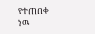የተጠበቀ ነዉ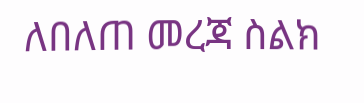ለበለጠ መረጃ ስልክ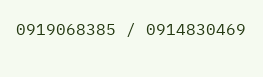0919068385 / 0914830469